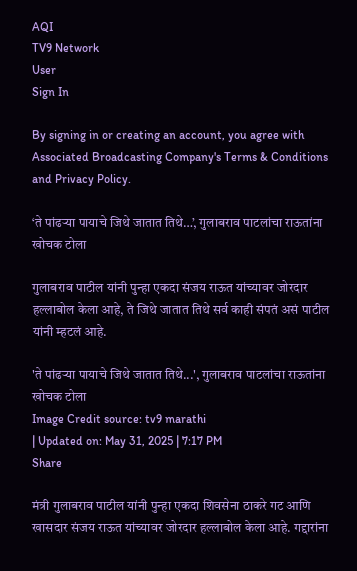AQI
TV9 Network
User
Sign In

By signing in or creating an account, you agree with Associated Broadcasting Company's Terms & Conditions and Privacy Policy.

‘ते पांढऱ्या पायाचे जिथे जातात तिथे…’, गुलाबराव पाटलांचा राऊतांना खोचक टोला

गुलाबराव पाटील यांनी पुन्हा एकदा संजय राऊत यांच्यावर जोरदार हल्लाबोल केला आहे, ते जिथे जातात तिथे सर्व काही संपतं असं पाटील यांनी म्हटलं आहे.

'ते पांढऱ्या पायाचे जिथे जातात तिथे...', गुलाबराव पाटलांचा राऊतांना खोचक टोला
Image Credit source: tv9 marathi
| Updated on: May 31, 2025 | 7:17 PM
Share

मंत्री गुलाबराव पाटील यांनी पुन्हा एकदा शिवसेना ठाकरे गट आणि खासदार संजय राऊत यांच्यावर जोरदार हल्लाबोल केला आहे. गद्दारांना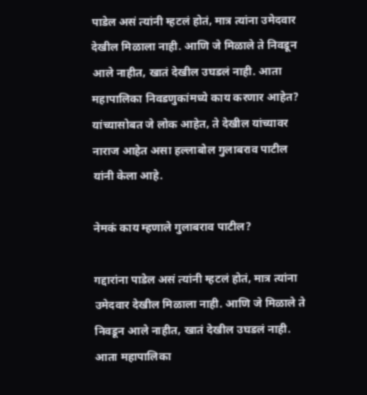पाडेल असं त्यांनी म्हटलं होतं, मात्र त्यांना उमेदवार देखील मिळाला नाही. आणि जे मिळाले ते निवडून आले नाहीत, खातं देखील उघडलं नाही. आता महापालिका निवडणुकांमध्ये काय करणार आहेत?  यांच्यासोबत जे लोक आहेत, ते देखील यांच्यावर नाराज आहेत असा हल्लाबोल गुलाबराव पाटील यांनी केला आहे.

नेमकं काय म्हणाले गुलाबराव पाटील?

गद्दारांना पाडेल असं त्यांनी म्हटलं होतं, मात्र त्यांना उमेदवार देखील मिळाला नाही. आणि जे मिळाले ते निवडून आले नाहीत, खातं देखील उघडलं नाही. आता महापालिका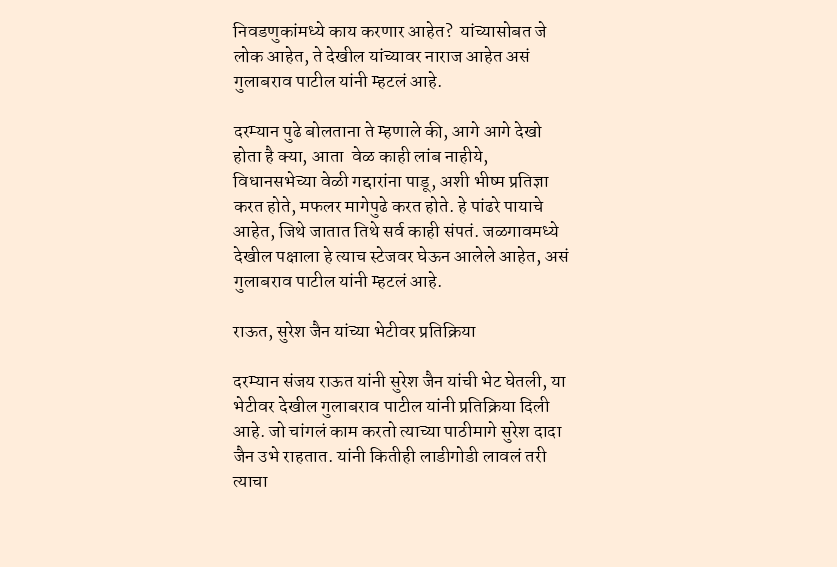निवडणुकांमध्ये काय करणार आहेत?  यांच्यासोबत जे लोक आहेत, ते देखील यांच्यावर नाराज आहेत असं गुलाबराव पाटील यांनी म्हटलं आहे.

दरम्यान पुढे बोलताना ते म्हणाले की, आगे आगे देखो होता है क्या, आता  वेळ काही लांब नाहीये,  विधानसभेच्या वेळी गद्दारांना पाडू, अशी भीष्म प्रतिज्ञा करत होते, मफलर मागेपुढे करत होते. हे पांढरे पायाचे आहेत, जिथे जातात तिथे सर्व काही संपतं. जळगावमध्ये देखील पक्षाला हे त्याच स्टेजवर घेऊन आलेले आहेत, असं गुलाबराव पाटील यांनी म्हटलं आहे.

राऊत, सुरेश जैन यांच्या भेटीवर प्रतिक्रिया

दरम्यान संजय राऊत यांनी सुरेश जैन यांची भेट घेतली, या भेटीवर देखील गुलाबराव पाटील यांनी प्रतिक्रिया दिली आहे. जो चांगलं काम करतो त्याच्या पाठीमागे सुरेश दादा जैन उभे राहतात. यांनी कितीही लाडीगोडी लावलं तरी त्याचा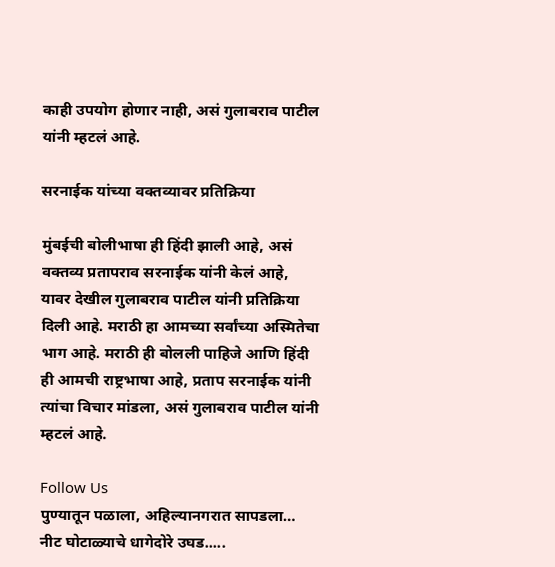काही उपयोग होणार नाही, असं गुलाबराव पाटील यांनी म्हटलं आहे.

सरनाईक यांच्या वक्तव्यावर प्रतिक्रिया

मुंबईची बोलीभाषा ही हिंदी झाली आहे, असं वक्तव्य प्रतापराव सरनाईक यांनी केलं आहे, यावर देखील गुलाबराव पाटील यांनी प्रतिक्रिया दिली आहे. मराठी हा आमच्या सर्वांच्या अस्मितेचा भाग आहे. मराठी ही बोलली पाहिजे आणि हिंदी ही आमची राष्ट्रभाषा आहे, प्रताप सरनाईक यांनी त्यांचा विचार मांडला, असं गुलाबराव पाटील यांनी म्हटलं आहे.

Follow Us
पुण्यातून पळाला, अहिल्यानगरात सापडला… नीट घोटाळ्याचे धागेदोरे उघड.....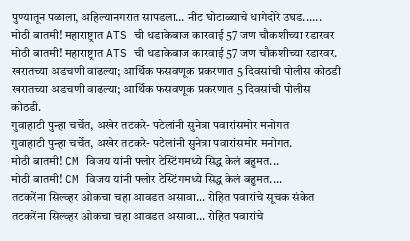पुण्यातून पळाला, अहिल्यानगरात सापडला… नीट घोटाळ्याचे धागेदोरे उघड......
मोठी बातमी! महाराष्ट्रात ATS ची धडाकेबाज कारवाई 57 जण चौकशीच्या रडारवर
मोठी बातमी! महाराष्ट्रात ATS ची धडाकेबाज कारवाई 57 जण चौकशीच्या रडारवर.
खरातच्या अडचणी वाढल्या; आर्थिक फसवणूक प्रकरणात 5 दिवसांची पोलीस कोठडी
खरातच्या अडचणी वाढल्या; आर्थिक फसवणूक प्रकरणात 5 दिवसांची पोलीस कोठडी.
गुवाहाटी पुन्हा चर्चेत, अखेर तटकरे- पटेलांनी सुनेत्रा पवारांसमोर मनोगत
गुवाहाटी पुन्हा चर्चेत, अखेर तटकरे- पटेलांनी सुनेत्रा पवारांसमोर मनोगत.
मोठी बातमी! CM विजय यांनी फ्लोर टेस्टिंगमध्ये सिद्ध केलं बहुमत...
मोठी बातमी! CM विजय यांनी फ्लोर टेस्टिंगमध्ये सिद्ध केलं बहुमत....
तटकरेंना सिल्व्हर ओकचा चहा आवडत असावा... रोहित पवारांचे सूचक संकेत
तटकरेंना सिल्व्हर ओकचा चहा आवडत असावा... रोहित पवारांचे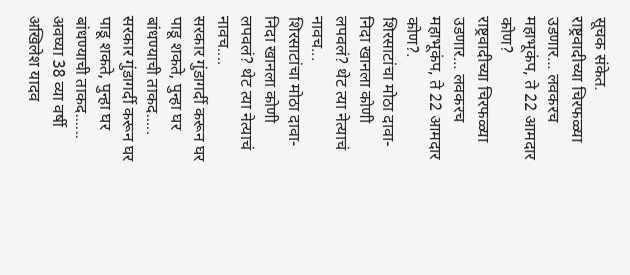सूचक संकेत.
राष्ट्रवादीच्या चिरफळ्या उडणार... लवकरच महाभूकंप, ते 22 आमदार कोण?
राष्ट्रवादीच्या चिरफळ्या उडणार... लवकरच महाभूकंप, ते 22 आमदार कोण?.
शिरसाटांचा मोठा दावा- निदा खानला कोणी लपवलं? थेट त्या नेत्याचं नावच...
शिरसाटांचा मोठा दावा- निदा खानला कोणी लपवलं? थेट त्या नेत्याचं नावच....
सरकार गुंडागर्दी करून घर पाडू शकते, पुन्हा घर बांधण्याची ताकद.....
सरकार गुंडागर्दी करून घर पाडू शकते, पुन्हा घर बांधण्याची ताकद......
अवघ्या 38 व्या वर्षी अखिलेश यादव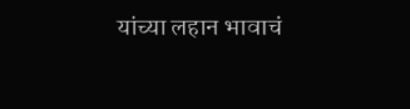यांच्या लहान भावाचं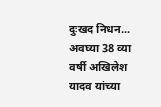दुःखद निधन...
अवघ्या 38 व्या वर्षी अखिलेश यादव यांच्या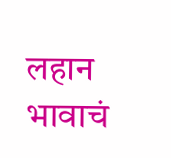लहान भावाचं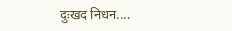दुःखद निधन....